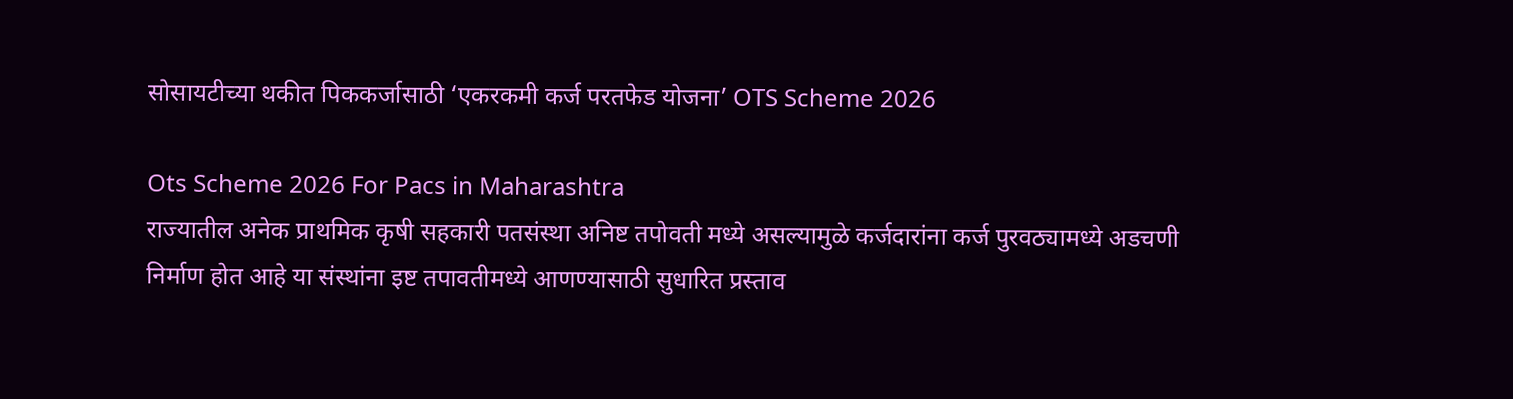सोसायटीच्या थकीत पिककर्जासाठी ‘एकरकमी कर्ज परतफेड योजना’ OTS Scheme 2026

Ots Scheme 2026 For Pacs in Maharashtra
राज्यातील अनेक प्राथमिक कृषी सहकारी पतसंस्था अनिष्ट तपोवती मध्ये असल्यामुळे कर्जदारांना कर्ज पुरवठ्यामध्ये अडचणी निर्माण होत आहे या संस्थांना इष्ट तपावतीमध्ये आणण्यासाठी सुधारित प्रस्ताव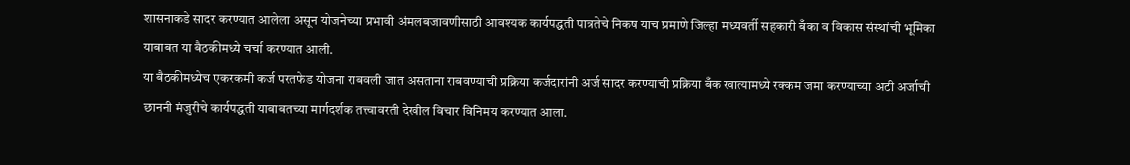शासनाकडे सादर करण्यात आलेला असून योजनेच्या प्रभावी अंमलबजावणीसाठी आवश्यक कार्यपद्धती पात्रतेचे निकष याच प्रमाणे जिल्हा मध्यवर्ती सहकारी बँका व विकास संस्थांची भूमिका याबाबत या बैठकीमध्ये चर्चा करण्यात आली.
या बैठकीमध्येच एकरकमी कर्ज परतफेड योजना राबवली जात असताना राबवण्याची प्रक्रिया कर्जदारांनी अर्ज सादर करण्याची प्रक्रिया बँक खात्यामध्ये रक्कम जमा करण्याच्या अटी अर्जाची छाननी मंजुरीचे कार्यपद्धती याबाबतच्या मार्गदर्शक तत्त्वावरती देखील विचार विनिमय करण्यात आला.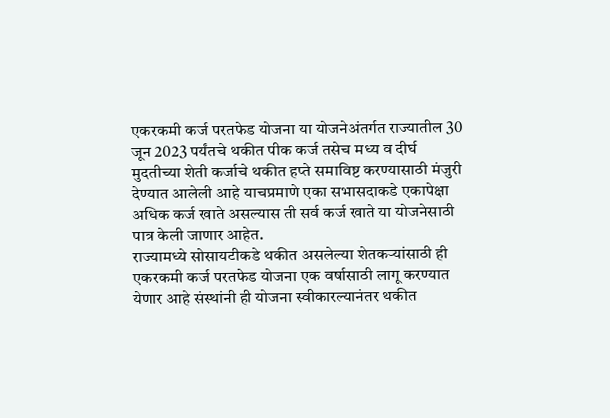एकरकमी कर्ज परतफेड योजना या योजनेअंतर्गत राज्यातील 30 जून 2023 पर्यंतचे थकीत पीक कर्ज तसेच मध्य व दीर्घ मुदतीच्या शेती कर्जाचे थकीत हप्ते समाविष्ट करण्यासाठी मंजुरी देण्यात आलेली आहे याचप्रमाणे एका सभासदाकडे एकापेक्षा अधिक कर्ज खाते असल्यास ती सर्व कर्ज खाते या योजनेसाठी पात्र केली जाणार आहेत.
राज्यामध्ये सोसायटीकडे थकीत असलेल्या शेतकऱ्यांसाठी ही एकरकमी कर्ज परतफेड योजना एक वर्षासाठी लागू करण्यात येणार आहे संस्थांनी ही योजना स्वीकारल्यानंतर थकीत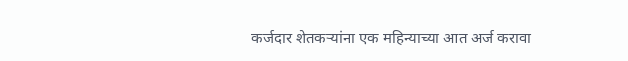कर्जदार शेतकऱ्यांना एक महिन्याच्या आत अर्ज करावा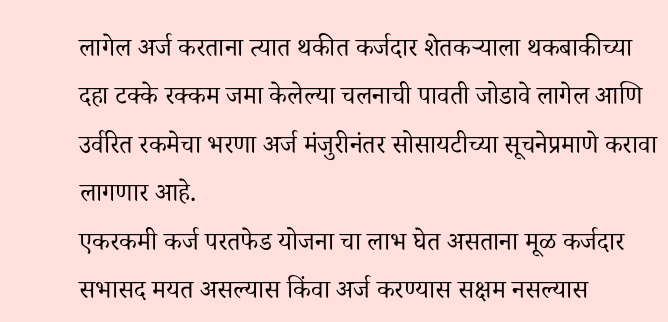लागेल अर्ज करताना त्यात थकीत कर्जदार शेतकऱ्याला थकबाकीच्या दहा टक्के रक्कम जमा केलेल्या चलनाची पावती जोडावे लागेल आणि उर्वरित रकमेचा भरणा अर्ज मंजुरीनंतर सोसायटीच्या सूचनेप्रमाणे करावा लागणार आहे.
एकरकमी कर्ज परतफेड योजना चा लाभ घेत असताना मूळ कर्जदार सभासद मयत असल्यास किंवा अर्ज करण्यास सक्षम नसल्यास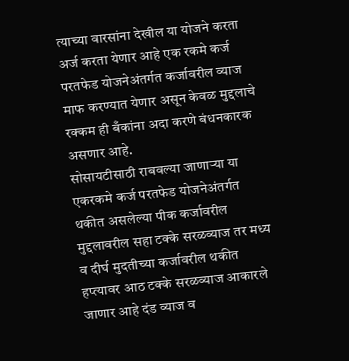त्याच्या वारसांना देखील या योजने करता अर्ज करता येणार आहे एक रकमे कर्ज परतफेड योजनेअंतर्गत कर्जावरील व्याज माफ करण्यात येणार असून केवळ मुद्दलाचे रक्कम ही बँकांना अदा करणे बंधनकारक असणार आहे.
सोसायटीसाठी राबवल्या जाणाऱ्या या एकरकमे कर्ज परतफेड योजनेअंतर्गत थकीत असलेल्या पीक कर्जावरील मुद्दलावरील सहा टक्के सरळव्याज तर मध्य व दीर्घ मुदतीच्या कर्जावरील थकीत हप्त्यावर आठ टक्के सरळव्याज आकारले जाणार आहे दंड व्याज व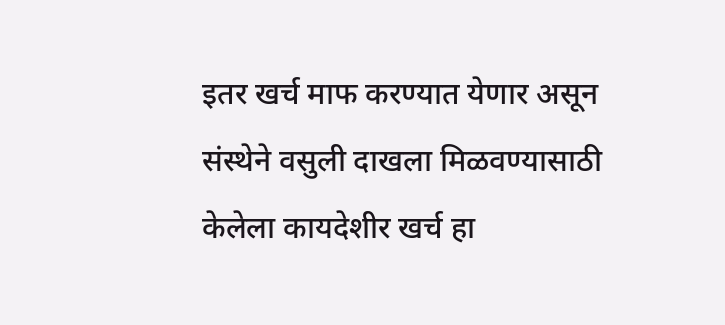इतर खर्च माफ करण्यात येणार असून संस्थेने वसुली दाखला मिळवण्यासाठी केलेला कायदेशीर खर्च हा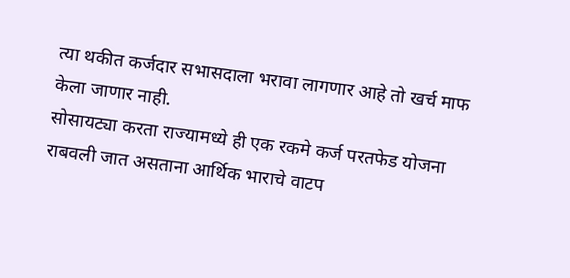त्या थकीत कर्जदार सभासदाला भरावा लागणार आहे तो खर्च माफ केला जाणार नाही.
सोसायट्या करता राज्यामध्ये ही एक रकमे कर्ज परतफेड योजना राबवली जात असताना आर्थिक भाराचे वाटप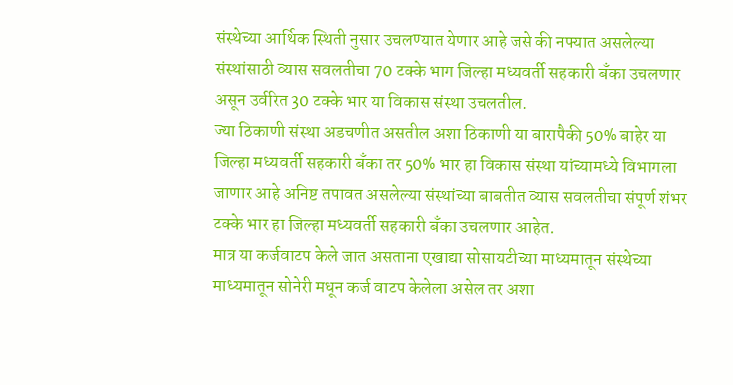संस्थेच्या आर्थिक स्थिती नुसार उचलण्यात येणार आहे जसे की नफ्यात असलेल्या संस्थांसाठी व्यास सवलतीचा 70 टक्के भाग जिल्हा मध्यवर्ती सहकारी बँका उचलणार असून उर्वरित 30 टक्के भार या विकास संस्था उचलतील.
ज्या ठिकाणी संस्था अडचणीत असतील अशा ठिकाणी या बारापैकी 50% बाहेर या जिल्हा मध्यवर्ती सहकारी बँका तर 50% भार हा विकास संस्था यांच्यामध्ये विभागला जाणार आहे अनिष्ट तपावत असलेल्या संस्थांच्या बाबतीत व्यास सवलतीचा संपूर्ण शंभर टक्के भार हा जिल्हा मध्यवर्ती सहकारी बँका उचलणार आहेत.
मात्र या कर्जवाटप केले जात असताना एखाद्या सोसायटीच्या माध्यमातून संस्थेच्या माध्यमातून सोनेरी मधून कर्ज वाटप केलेला असेल तर अशा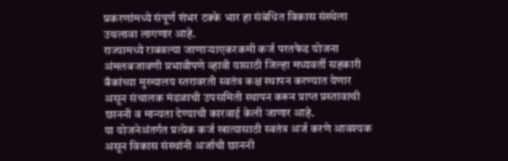प्रकरणांमध्ये संपूर्ण शंभर टक्के भार हा संबंधित विकास संस्थेला उचलावा लागणार आहे.
राज्यामध्ये राबवल्या जाणाऱ्याएकरकमी कर्ज परतफेड योजना अंमलबजावणी प्रभावीपणे व्हावी यासाठी जिल्हा मध्यवर्ती सहकारी बँकांच्या मुख्यालय स्तरावरती स्वतंत्र कक्ष स्थापन करण्यात येणार असून संचालक मंडळाची उपसमिती स्थापन करून प्राप्त प्रस्तावाची छाननी व मान्यता देण्याची कारवाई केली जाणार आहे.
या योजनेअंतर्गत प्रत्येक कर्ज खात्यासाठी स्वतंत्र अर्ज करणे आवश्यक असून विकास संस्थांनी अर्जाची छाननी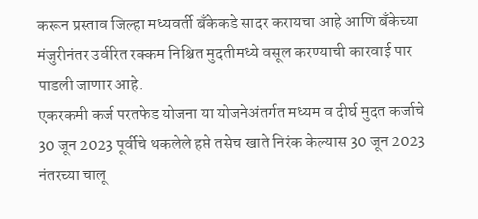करून प्रस्ताव जिल्हा मध्यवर्ती बँकेकडे सादर करायचा आहे आणि बँकेच्या मंजुरीनंतर उर्वरित रक्कम निश्चित मुदतीमध्ये वसूल करण्याची कारवाई पार पाडली जाणार आहे.
एकरकमी कर्ज परतफेड योजना या योजनेअंतर्गत मध्यम व दीर्घ मुदत कर्जाचे 30 जून 2023 पूर्वीचे थकलेले हप्ते तसेच खाते निरंक केल्यास 30 जून 2023 नंतरच्या चालू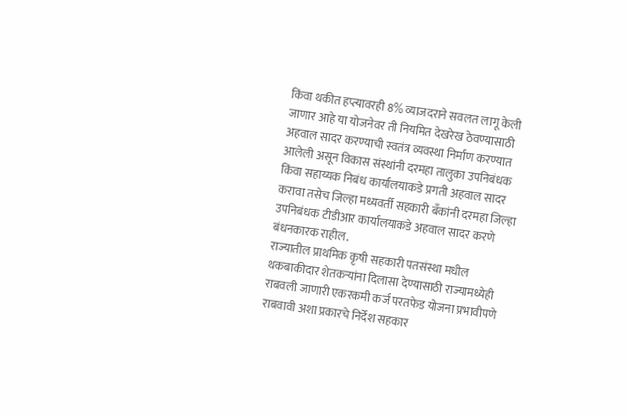किंवा थकीत हप्त्यावरही 8% व्याजदराने सवलत लागू केली जाणार आहे या योजनेवर ती नियमित देखरेख ठेवण्यासाठी अहवाल सादर करण्याची स्वतंत्र व्यवस्था निर्माण करण्यात आलेली असून विकास संस्थांनी दरमहा तालुका उपनिबंधक किंवा सहाय्यक निबंध कार्यालयाकडे प्रगती अहवाल सादर करावा तसेच जिल्हा मध्यवर्ती सहकारी बँकांनी दरमहा जिल्हा उपनिबंधक टीडीआर कार्यालयाकडे अहवाल सादर करणे बंधनकारक राहील.
राज्यातील प्राथमिक कृषी सहकारी पतसंस्था मधील थकबाकीदार शेतकऱ्यांना दिलासा देण्यासाठी राज्यामध्येही राबवली जाणारी एकरकमी कर्ज परतफेड योजना प्रभावीपणे राबवावी अशा प्रकारचे निर्देश सहकार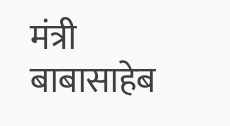मंत्री बाबासाहेब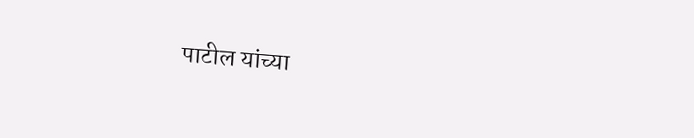पाटील यांच्या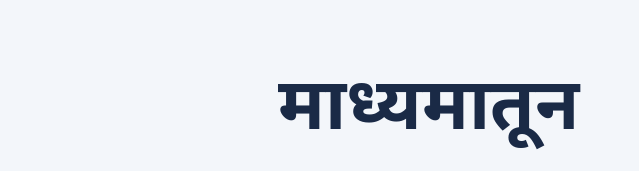माध्यमातून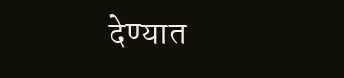देण्यात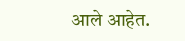आले आहेत.